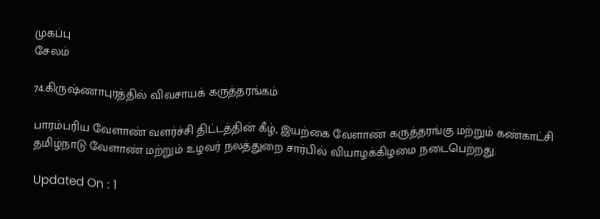முகப்பு
சேலம்

74.கிருஷ்ணாபுரத்தில் விவசாயக் கருத்தரங்கம்

பாரம்பரிய வேளாண் வளர்ச்சி திட்டத்தின் கீழ், இயற்கை வேளாண் கருத்தரங்கு மற்றும் கண்காட்சி தமிழ்நாடு வேளாண் மற்றும் உழவர் நலத்துறை சார்பில் வியாழக்கிழமை நடைபெற்றது.

Updated On : 1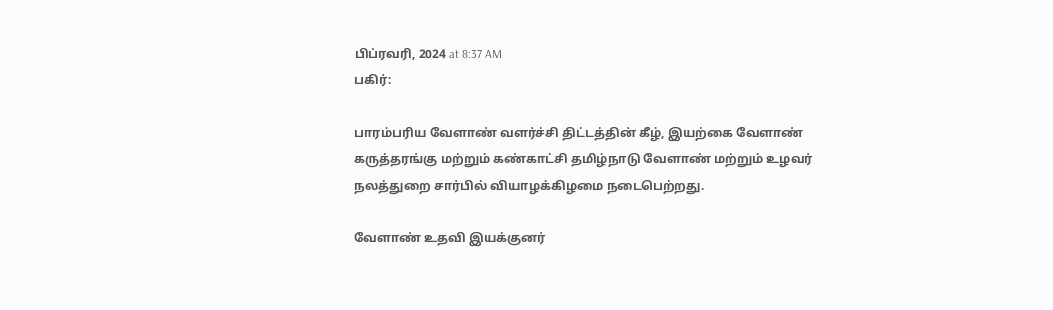பிப்ரவரி, 2024 at 8:37 AM
பகிர்:

பாரம்பரிய வேளாண் வளர்ச்சி திட்டத்தின் கீழ், இயற்கை வேளாண் கருத்தரங்கு மற்றும் கண்காட்சி தமிழ்நாடு வேளாண் மற்றும் உழவர் நலத்துறை சார்பில் வியாழக்கிழமை நடைபெற்றது.

வேளாண் உதவி இயக்குனர்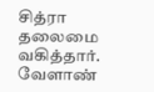சித்ரா தலைமை வகித்தார். வேளாண்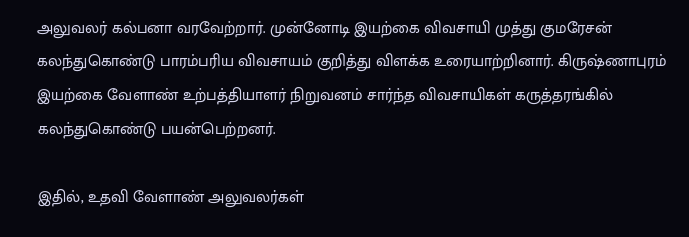அலுவலர் கல்பனா வரவேற்றார். முன்னோடி இயற்கை விவசாயி முத்து குமரேசன் கலந்துகொண்டு பாரம்பரிய விவசாயம் குறித்து விளக்க உரையாற்றினார். கிருஷ்ணாபுரம் இயற்கை வேளாண் உற்பத்தியாளர் நிறுவனம் சார்ந்த விவசாயிகள் கருத்தரங்கில் கலந்துகொண்டு பயன்பெற்றனர்.

இதில், உதவி வேளாண் அலுவலர்கள்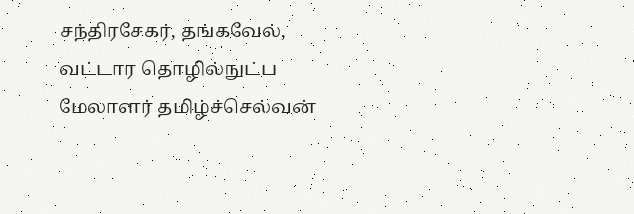சந்திரசேகர், தங்கவேல், வட்டார தொழில்நுட்ப மேலாளர் தமிழ்ச்செல்வன்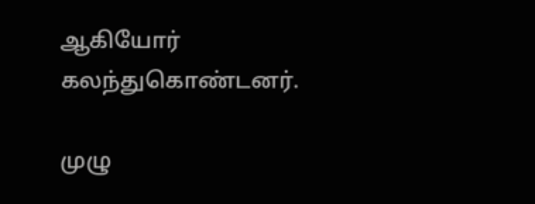ஆகியோர் கலந்துகொண்டனர்.

முழு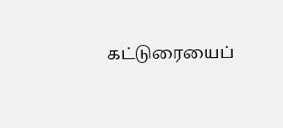கட்டுரையைப்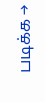படிக்க →